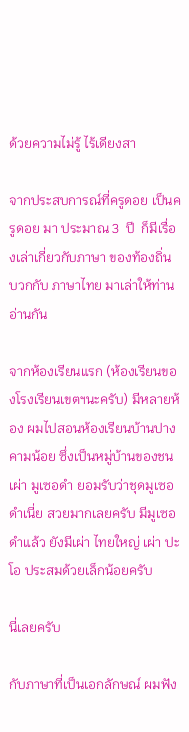ด้วยความไม่รู้ ไร้เดียงสา

จากประสบการณ์ที่ครูดอย เป็นครูดอย มา ประมาณ 3  ปี  ก็มีเรื่องเล่าเกี่ยวกับภาษา ของท้องถิ่น บวกกับ ภาษาไทย มาเล่าให้ท่านอ่านกัน

จากห้องเรียนแรก (ห้องเรียนของโรงเรียนเขตฯนะครับ) มีหลายห้อง ผมไปสอนห้องเรียนบ้านปางคามน้อย ซึ่งเป็นหมู่บ้านของชนเผ่า มูเซอดำ ยอมรับว่าชุดมูเซอดำเนี่ย สวยมากเลยครับ มีมูเซอดำแล้ว ยังมีเผ่า ไทยใหญ่ เผ่า ปะโอ ประสมด้วยเล็กน้อยครับ

นี่เลยครับ

กับภาษาที่เป็นเอกลักษณ์ ผมฟัง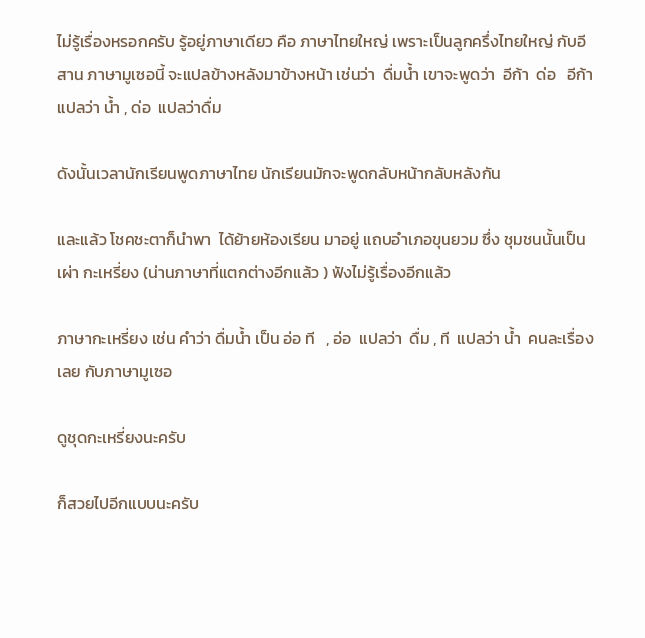ไม่รู้เรื่องหรอกครับ รู้อยู่ภาษาเดียว คือ ภาษาไทยใหญ่ เพราะเป็นลูกครึ่งไทยใหญ่ กับอีสาน ภาษามูเซอนี้ จะแปลข้างหลังมาข้างหน้า เช่นว่า  ดื่มน้ำ เขาจะพูดว่า  อีก้า  ด่อ   อีก้า แปลว่า น้ำ , ด่อ  แปลว่าดื่ม

ดังนั้นเวลานักเรียนพูดภาษาไทย นักเรียนมักจะพูดกลับหน้ากลับหลังกัน

และแล้ว โชคชะตาก็นำพา  ได้ย้ายห้องเรียน มาอยู่ แถบอำเภอขุนยวม ซึ่ง ชุมชนนั้นเป็นเผ่า กะเหรี่ยง (น่านภาษาที่แตกต่างอีกแล้ว ) ฟังไม่รู้เรื่องอีกแล้ว

ภาษากะเหรี่ยง เช่น คำว่า ดื่มน้ำ เป็น อ่อ ที   , อ่อ  แปลว่า  ดื่ม , ที  แปลว่า น้ำ  คนละเรื่องเลย กับภาษามูเซอ

ดูชุดกะเหรี่ยงนะครับ

ก็สวยไปอีกแบบนะครับ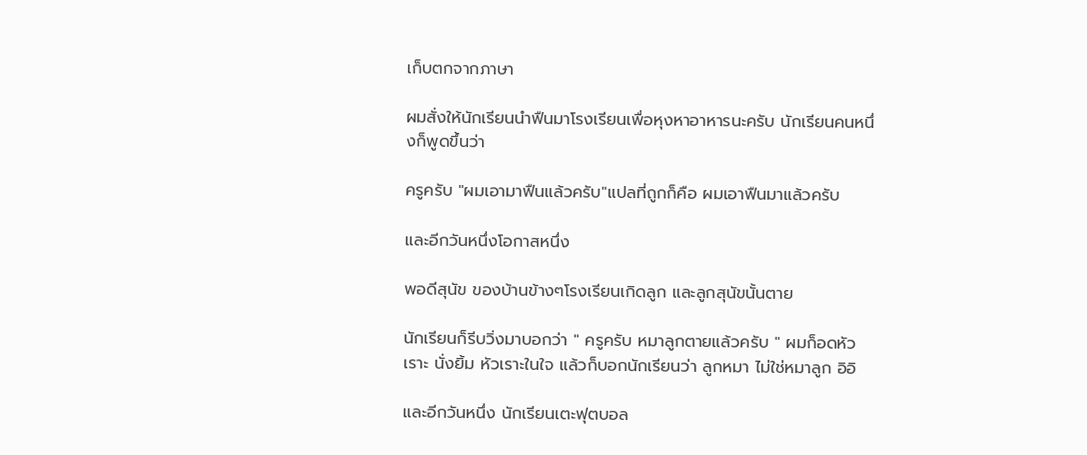เก็บตกจากภาษา

ผมสั่งให้นักเรียนนำฟืนมาโรงเรียนเพื่อหุงหาอาหารนะครับ นักเรียนคนหนึ่งก็พูดขึ้นว่า

ครูครับ "ผมเอามาฟืนแล้วครับ"แปลที่ถูกก็คือ ผมเอาฟืนมาแล้วครับ

และอีกวันหนึ่งโอกาสหนึ่ง

พอดีสุนัข ของบ้านข้างๆโรงเรียนเกิดลูก และลูกสุนัขนั้นตาย

นักเรียนก็รีบวิ่งมาบอกว่า " ครูครับ หมาลูกตายแล้วครับ " ผมก็อดหัวเราะ นั่งยิ้ม หัวเราะในใจ แล้วก็บอกนักเรียนว่า ลูกหมา ไม่ใช่หมาลูก อิอิ

และอีกวันหนึ่ง นักเรียนเตะฟุตบอล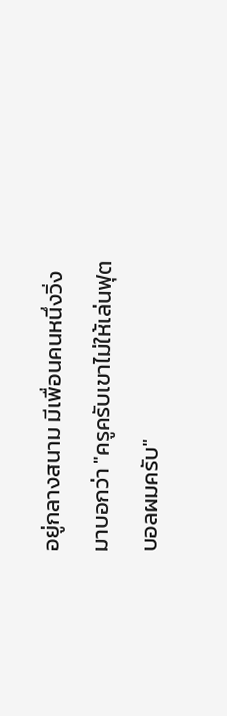อยู่กลางสนาม มีเพื่อนคนหนึ่งวิ่งมาบอกว่า "ครูครับเขาไม่ให้เล่นฟุตบอลผมครับ"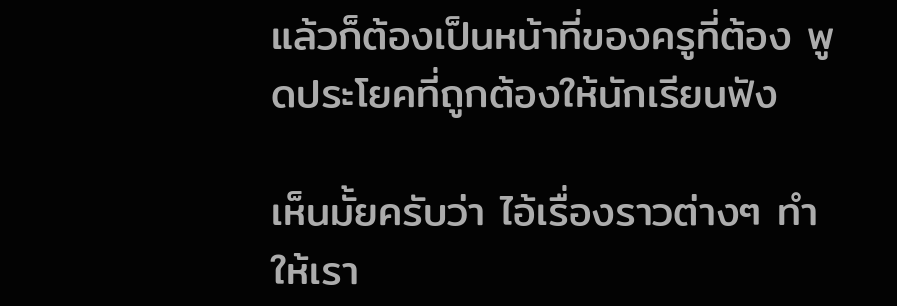แล้วก็ต้องเป็นหน้าที่ของครูที่ต้อง พูดประโยคที่ถูกต้องให้นักเรียนฟัง

เห็นมั้ยครับว่า ไอ้เรื่องราวต่างๆ ทำให้เรา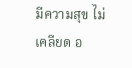มีความสุข ไม่เคลียด อ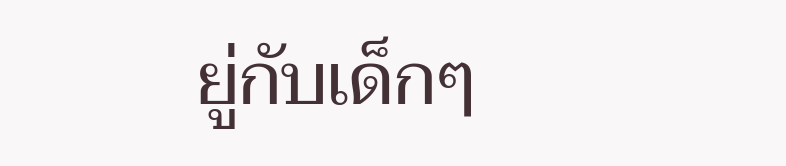ยู่กับเด็กๆ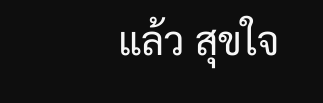แล้ว สุขใจ